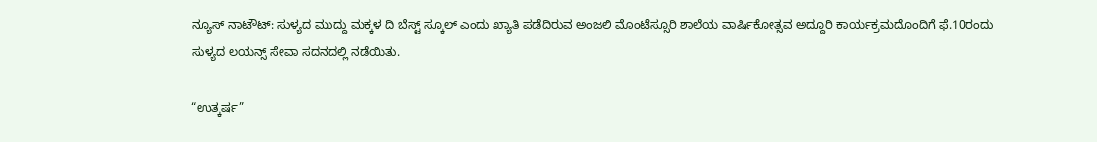ನ್ಯೂಸ್ ನಾಟೌಟ್: ಸುಳ್ಯದ ಮುದ್ದು ಮಕ್ಕಳ ದಿ ಬೆಸ್ಟ್ ಸ್ಕೂಲ್ ಎಂದು ಖ್ಯಾತಿ ಪಡೆದಿರುವ ಅಂಜಲಿ ಮೊಂಟೆಸ್ಸೂರಿ ಶಾಲೆಯ ವಾರ್ಷಿಕೋತ್ಸವ ಅದ್ದೂರಿ ಕಾರ್ಯಕ್ರಮದೊಂದಿಗೆ ಫೆ.10ರಂದು ಸುಳ್ಯದ ಲಯನ್ಸ್ ಸೇವಾ ಸದನದಲ್ಲಿ ನಡೆಯಿತು.

“ಉತ್ಕರ್ಷ”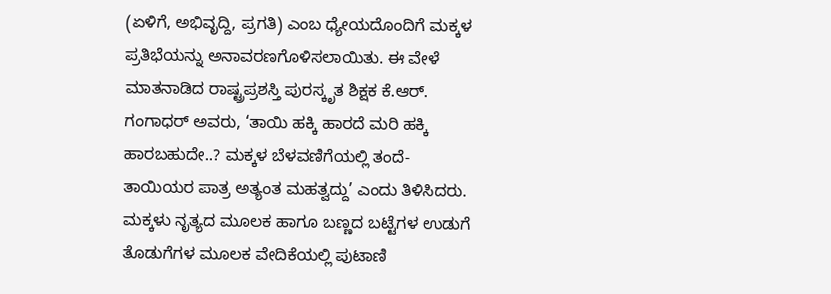(ಏಳಿಗೆ, ಅಭಿವೃದ್ದಿ, ಪ್ರಗತಿ) ಎಂಬ ಧ್ಯೇಯದೊಂದಿಗೆ ಮಕ್ಕಳ ಪ್ರತಿಭೆಯನ್ನು ಅನಾವರಣಗೊಳಿಸಲಾಯಿತು. ಈ ವೇಳೆ ಮಾತನಾಡಿದ ರಾಷ್ಟ್ರಪ್ರಶಸ್ತಿ ಪುರಸ್ಕೃತ ಶಿಕ್ಷಕ ಕೆ.ಆರ್. ಗಂಗಾಧರ್ ಅವರು, ‘ತಾಯಿ ಹಕ್ಕಿ ಹಾರದೆ ಮರಿ ಹಕ್ಕಿ ಹಾರಬಹುದೇ..? ಮಕ್ಕಳ ಬೆಳವಣಿಗೆಯಲ್ಲಿ ತಂದೆ- ತಾಯಿಯರ ಪಾತ್ರ ಅತ್ಯಂತ ಮಹತ್ವದ್ದು’ ಎಂದು ತಿಳಿಸಿದರು. ಮಕ್ಕಳು ನೃತ್ಯದ ಮೂಲಕ ಹಾಗೂ ಬಣ್ಣದ ಬಟ್ಟೆಗಳ ಉಡುಗೆ ತೊಡುಗೆಗಳ ಮೂಲಕ ವೇದಿಕೆಯಲ್ಲಿ ಪುಟಾಣಿ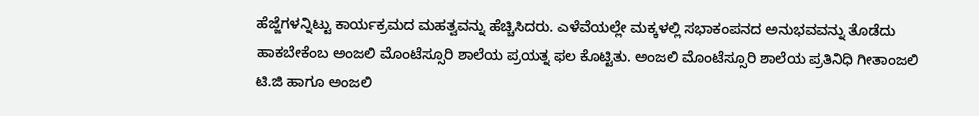ಹೆಜ್ಜೆಗಳನ್ನಿಟ್ಟು ಕಾರ್ಯಕ್ರಮದ ಮಹತ್ವವನ್ನು ಹೆಚ್ಚಿಸಿದರು. ಎಳೆವೆಯಲ್ಲೇ ಮಕ್ಕಳಲ್ಲಿ ಸಭಾಕಂಪನದ ಅನುಭವವನ್ನು ತೊಡೆದು ಹಾಕಬೇಕೆಂಬ ಅಂಜಲಿ ಮೊಂಟೆಸ್ಸೂರಿ ಶಾಲೆಯ ಪ್ರಯತ್ನ ಫಲ ಕೊಟ್ಟಿತು. ಅಂಜಲಿ ಮೊಂಟೆಸ್ಸೂರಿ ಶಾಲೆಯ ಪ್ರತಿನಿಧಿ ಗೀತಾಂಜಲಿ ಟಿ.ಜಿ ಹಾಗೂ ಅಂಜಲಿ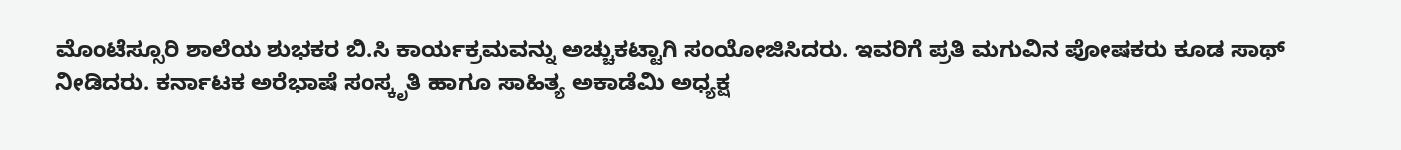ಮೊಂಟೆಸ್ಸೂರಿ ಶಾಲೆಯ ಶುಭಕರ ಬಿ.ಸಿ ಕಾರ್ಯಕ್ರಮವನ್ನು ಅಚ್ಚುಕಟ್ಟಾಗಿ ಸಂಯೋಜಿಸಿದರು. ಇವರಿಗೆ ಪ್ರತಿ ಮಗುವಿನ ಪೋಷಕರು ಕೂಡ ಸಾಥ್ ನೀಡಿದರು. ಕರ್ನಾಟಕ ಅರೆಭಾಷೆ ಸಂಸ್ಕೃತಿ ಹಾಗೂ ಸಾಹಿತ್ಯ ಅಕಾಡೆಮಿ ಅಧ್ಯಕ್ಷ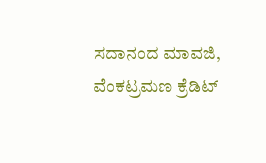ಸದಾನಂದ ಮಾವಜಿ, ವೆಂಕಟ್ರಮಣ ಕ್ರೆಡಿಟ್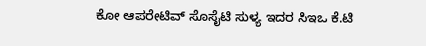ಕೋ ಆಪರೇಟಿವ್ ಸೊಸೈಟಿ ಸುಳ್ಯ ಇದರ ಸಿಇಒ ಕೆ.ಟಿ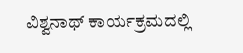ವಿಶ್ವನಾಥ್ ಕಾರ್ಯಕ್ರಮದಲ್ಲಿ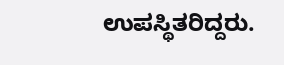ಉಪಸ್ಥಿತರಿದ್ದರು.